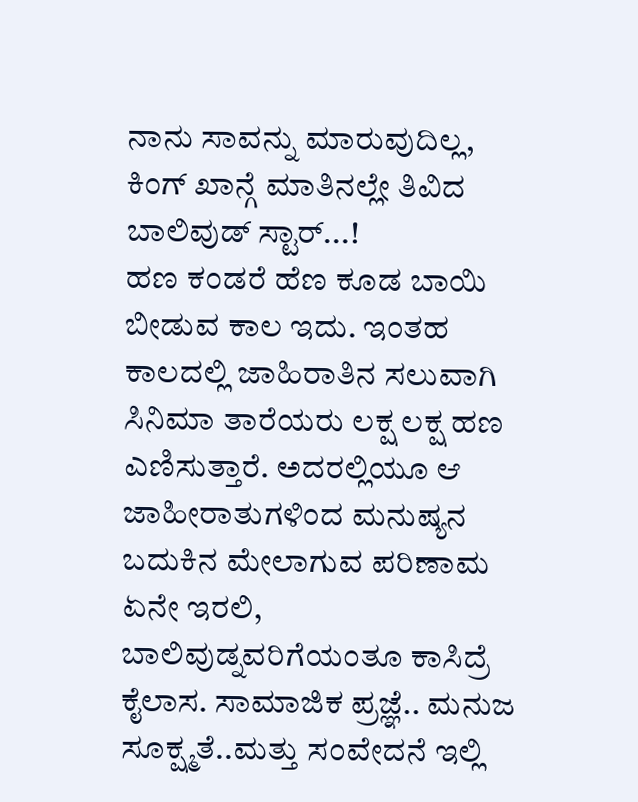ನಾನು ಸಾವನ್ನು ಮಾರುವುದಿಲ್ಲ, ಕಿಂಗ್ ಖಾನ್ಗೆ ಮಾತಿನಲ್ಲೇ ತಿವಿದ ಬಾಲಿವುಡ್ ಸ್ಟಾರ್...!
ಹಣ ಕಂಡರೆ ಹೆಣ ಕೂಡ ಬಾಯಿ ಬೀಡುವ ಕಾಲ ಇದು. ಇಂತಹ ಕಾಲದಲ್ಲಿ ಜಾಹಿರಾತಿನ ಸಲುವಾಗಿ ಸಿನಿಮಾ ತಾರೆಯರು ಲಕ್ಷ ಲಕ್ಷ ಹಣ ಎಣಿಸುತ್ತಾರೆ. ಅದರಲ್ಲಿಯೂ ಆ ಜಾಹೀರಾತುಗಳಿಂದ ಮನುಷ್ಯನ ಬದುಕಿನ ಮೇಲಾಗುವ ಪರಿಣಾಮ ಏನೇ ಇರಲಿ, ಬಾಲಿವುಡ್ನವರಿಗೆಯಂತೂ ಕಾಸಿದ್ರೆ ಕೈಲಾಸ. ಸಾಮಾಜಿಕ ಪ್ರಜ್ಞೆ.. ಮನುಜ ಸೂಕ್ಷ್ಮತೆ..ಮತ್ತು ಸಂವೇದನೆ ಇಲ್ಲಿ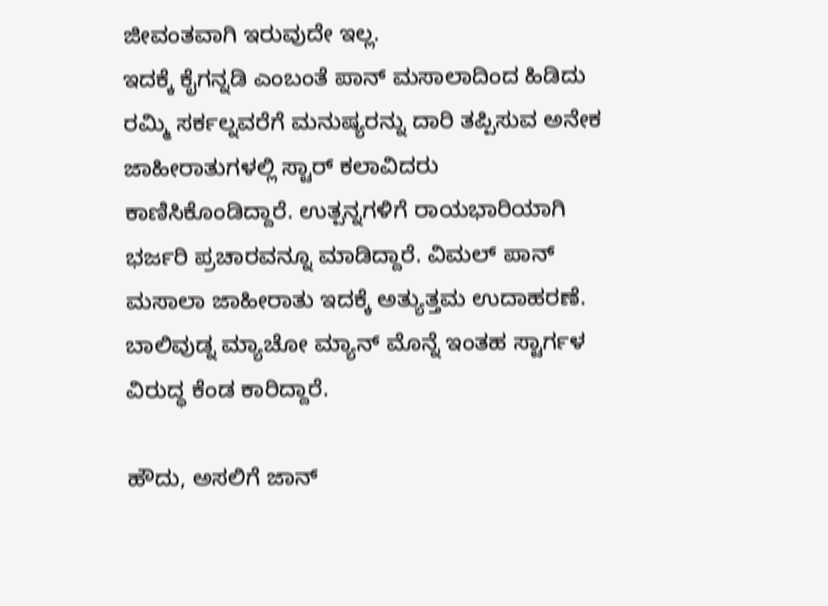ಜೀವಂತವಾಗಿ ಇರುವುದೇ ಇಲ್ಲ.
ಇದಕ್ಕೆ ಕೈಗನ್ನಡಿ ಎಂಬಂತೆ ಪಾನ್ ಮಸಾಲಾದಿಂದ ಹಿಡಿದು ರಮ್ಮಿ ಸರ್ಕಲ್ನವರೆಗೆ ಮನುಷ್ಯರನ್ನು ದಾರಿ ತಪ್ಪಿಸುವ ಅನೇಕ ಜಾಹೀರಾತುಗಳಲ್ಲಿ ಸ್ಟಾರ್ ಕಲಾವಿದರು ಕಾಣಿಸಿಕೊಂಡಿದ್ದಾರೆ. ಉತ್ಪನ್ನಗಳಿಗೆ ರಾಯಭಾರಿಯಾಗಿ ಭರ್ಜರಿ ಪ್ರಚಾರವನ್ನೂ ಮಾಡಿದ್ದಾರೆ. ವಿಮಲ್ ಪಾನ್ ಮಸಾಲಾ ಜಾಹೀರಾತು ಇದಕ್ಕೆ ಅತ್ಯುತ್ತಮ ಉದಾಹರಣೆ. ಬಾಲಿವುಡ್ನ ಮ್ಯಾಚೋ ಮ್ಯಾನ್ ಮೊನ್ನೆ ಇಂತಹ ಸ್ಟಾರ್ಗಳ ವಿರುದ್ಧ ಕೆಂಡ ಕಾರಿದ್ದಾರೆ.

ಹೌದು, ಅಸಲಿಗೆ ಜಾನ್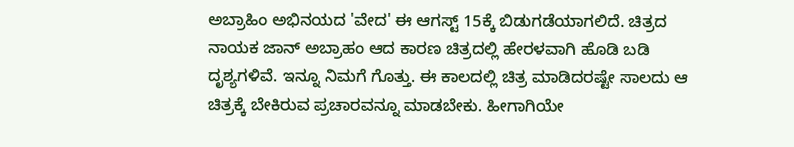ಅಬ್ರಾಹಿಂ ಅಭಿನಯದ 'ವೇದ' ಈ ಆಗಸ್ಟ್ 15ಕ್ಕೆ ಬಿಡುಗಡೆಯಾಗಲಿದೆ. ಚಿತ್ರದ ನಾಯಕ ಜಾನ್ ಅಬ್ರಾಹಂ ಆದ ಕಾರಣ ಚಿತ್ರದಲ್ಲಿ ಹೇರಳವಾಗಿ ಹೊಡಿ ಬಡಿ ದೃಶ್ಯಗಳಿವೆ. ಇನ್ನೂ ನಿಮಗೆ ಗೊತ್ತು. ಈ ಕಾಲದಲ್ಲಿ ಚಿತ್ರ ಮಾಡಿದರಷ್ಟೇ ಸಾಲದು ಆ ಚಿತ್ರಕ್ಕೆ ಬೇಕಿರುವ ಪ್ರಚಾರವನ್ನೂ ಮಾಡಬೇಕು. ಹೀಗಾಗಿಯೇ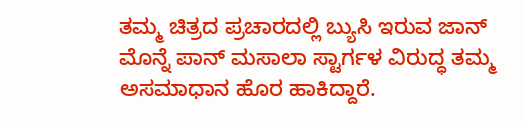ತಮ್ಮ ಚಿತ್ರದ ಪ್ರಚಾರದಲ್ಲಿ ಬ್ಯುಸಿ ಇರುವ ಜಾನ್ ಮೊನ್ನೆ ಪಾನ್ ಮಸಾಲಾ ಸ್ಟಾರ್ಗಳ ವಿರುದ್ಧ ತಮ್ಮ ಅಸಮಾಧಾನ ಹೊರ ಹಾಕಿದ್ದಾರೆ.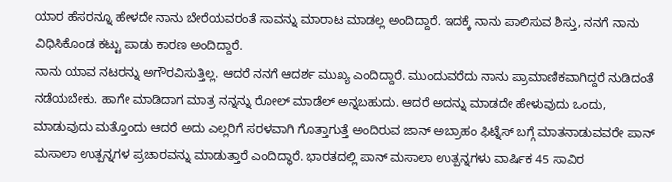ಯಾರ ಹೆಸರನ್ನೂ ಹೇಳದೇ ನಾನು ಬೇರೆಯವರಂತೆ ಸಾವನ್ನು ಮಾರಾಟ ಮಾಡಲ್ಲ ಅಂದಿದ್ದಾರೆ. ಇದಕ್ಕೆ ನಾನು ಪಾಲಿಸುವ ಶಿಸ್ತು, ನನಗೆ ನಾನು ವಿಧಿಸಿಕೊಂಡ ಕಟ್ಟು ಪಾಡು ಕಾರಣ ಅಂದಿದ್ದಾರೆ.
ನಾನು ಯಾವ ನಟರನ್ನು ಅಗೌರವಿಸುತ್ತಿಲ್ಲ. ಆದರೆ ನನಗೆ ಆದರ್ಶ ಮುಖ್ಯ ಎಂದಿದ್ದಾರೆ. ಮುಂದುವರೆದು ನಾನು ಪ್ರಾಮಾಣಿಕವಾಗಿದ್ದರೆ ನುಡಿದಂತೆ ನಡೆಯಬೇಕು. ಹಾಗೇ ಮಾಡಿದಾಗ ಮಾತ್ರ ನನ್ನನ್ನು ರೋಲ್ ಮಾಡೆಲ್ ಅನ್ನಬಹುದು. ಆದರೆ ಅದನ್ನು ಮಾಡದೇ ಹೇಳುವುದು ಒಂದು, ಮಾಡುವುದು ಮತ್ತೊಂದು ಆದರೆ ಅದು ಎಲ್ಲರಿಗೆ ಸರಳವಾಗಿ ಗೊತ್ತಾಗುತ್ತೆ ಅಂದಿರುವ ಜಾನ್ ಅಬ್ರಾಹಂ ಫಿಟ್ನೆಸ್ ಬಗ್ಗೆ ಮಾತನಾಡುವವರೇ ಪಾನ್ ಮಸಾಲಾ ಉತ್ಪನ್ನಗಳ ಪ್ರಚಾರವನ್ನು ಮಾಡುತ್ತಾರೆ ಎಂದಿದ್ಧಾರೆ. ಭಾರತದಲ್ಲಿ ಪಾನ್ ಮಸಾಲಾ ಉತ್ಪನ್ನಗಳು ವಾರ್ಷಿಕ 45 ಸಾವಿರ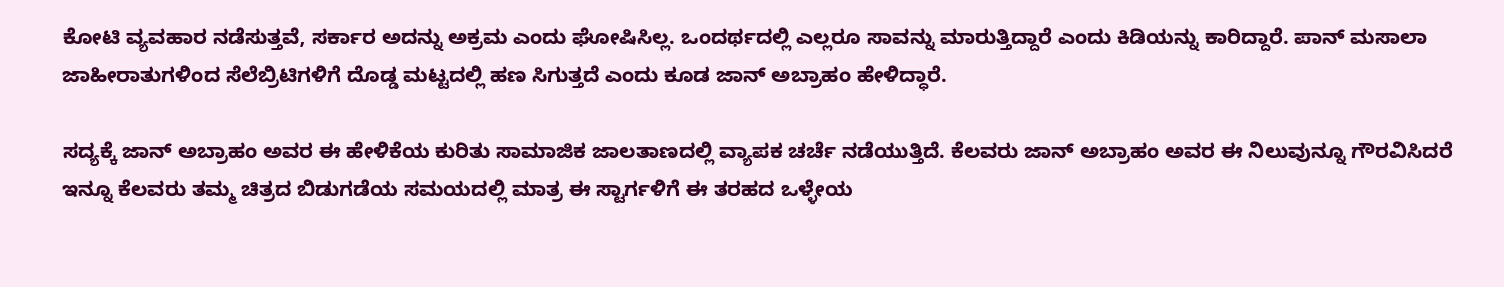ಕೋಟಿ ವ್ಯವಹಾರ ನಡೆಸುತ್ತವೆ, ಸರ್ಕಾರ ಅದನ್ನು ಅಕ್ರಮ ಎಂದು ಘೋಷಿಸಿಲ್ಲ. ಒಂದರ್ಥದಲ್ಲಿ ಎಲ್ಲರೂ ಸಾವನ್ನು ಮಾರುತ್ತಿದ್ದಾರೆ ಎಂದು ಕಿಡಿಯನ್ನು ಕಾರಿದ್ದಾರೆ. ಪಾನ್ ಮಸಾಲಾ ಜಾಹೀರಾತುಗಳಿಂದ ಸೆಲೆಬ್ರಿಟಿಗಳಿಗೆ ದೊಡ್ಡ ಮಟ್ಟದಲ್ಲಿ ಹಣ ಸಿಗುತ್ತದೆ ಎಂದು ಕೂಡ ಜಾನ್ ಅಬ್ರಾಹಂ ಹೇಳಿದ್ಧಾರೆ.

ಸದ್ಯಕ್ಕೆ ಜಾನ್ ಅಬ್ರಾಹಂ ಅವರ ಈ ಹೇಳಿಕೆಯ ಕುರಿತು ಸಾಮಾಜಿಕ ಜಾಲತಾಣದಲ್ಲಿ ವ್ಯಾಪಕ ಚರ್ಚೆ ನಡೆಯುತ್ತಿದೆ. ಕೆಲವರು ಜಾನ್ ಅಬ್ರಾಹಂ ಅವರ ಈ ನಿಲುವುನ್ನೂ ಗೌರವಿಸಿದರೆ ಇನ್ನೂ ಕೆಲವರು ತಮ್ಮ ಚಿತ್ರದ ಬಿಡುಗಡೆಯ ಸಮಯದಲ್ಲಿ ಮಾತ್ರ ಈ ಸ್ಟಾರ್ಗಳಿಗೆ ಈ ತರಹದ ಒಳ್ಳೇಯ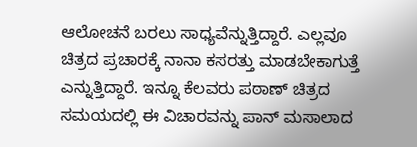ಆಲೋಚನೆ ಬರಲು ಸಾಧ್ಯವೆನ್ನುತ್ತಿದ್ದಾರೆ. ಎಲ್ಲವೂ ಚಿತ್ರದ ಪ್ರಚಾರಕ್ಕೆ ನಾನಾ ಕಸರತ್ತು ಮಾಡಬೇಕಾಗುತ್ತೆ ಎನ್ನುತ್ತಿದ್ದಾರೆ. ಇನ್ನೂ ಕೆಲವರು ಪಠಾಣ್ ಚಿತ್ರದ ಸಮಯದಲ್ಲಿ ಈ ವಿಚಾರವನ್ನು ಪಾನ್ ಮಸಾಲಾದ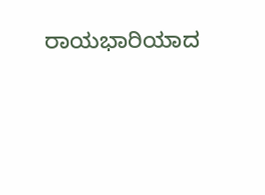ರಾಯಭಾರಿಯಾದ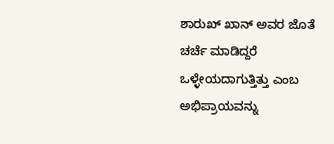ಶಾರುಖ್ ಖಾನ್ ಅವರ ಜೊತೆ ಚರ್ಚೆ ಮಾಡಿದ್ದರೆ ಒಳ್ಳೇಯದಾಗುತ್ತಿತ್ತು ಎಂಬ ಅಭಿಪ್ರಾಯವನ್ನು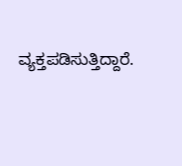ವ್ಯಕ್ತಪಡಿಸುತ್ತಿದ್ದಾರೆ.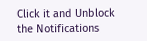Click it and Unblock the Notifications